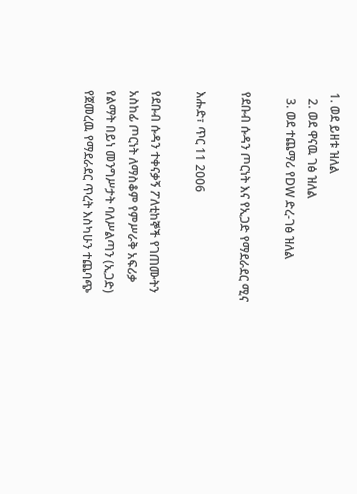1. ወደ ይዘቱ ዝለል
  2. ወደ ዋናዉ ገፅ ዝለል
  3. ወደ ተጨማሪ የDW ድረ-ገፅ ዝለል

የደቡብ ሱዳን ጦርነት እና የኢጋድ የማደራደር ሚና

እሑድ፣ ጥር 11 2006

የደቡብ ሱዳን ተቀናቃኝ ፖለቲከኞች የገጠሙትን አስከፊ ጦርነት ለማስቆም የምሥራቅ አፍሪቃ የልማት በይነ መንግሥታት ባለሥልጣን (ኢጋድ) የጀመረዉ የማደራደር ጥረት እስካሁን ተጨባጭ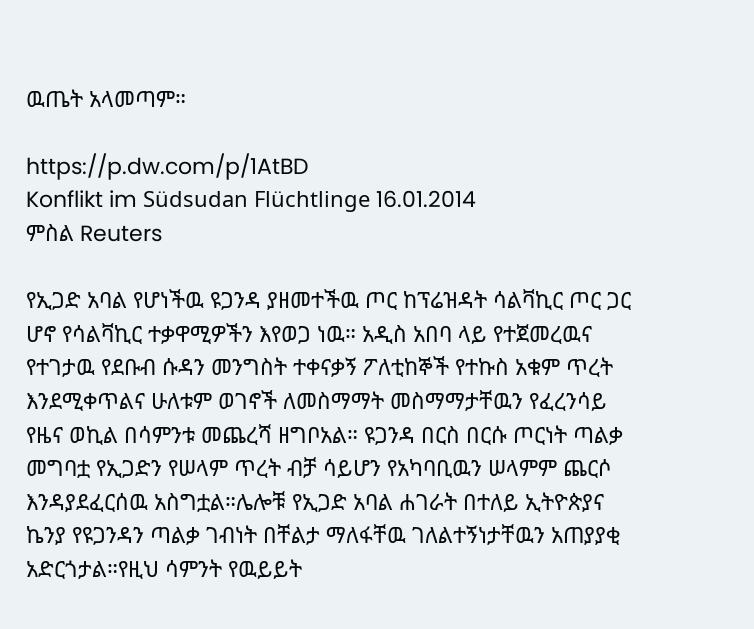ዉጤት አላመጣም።

https://p.dw.com/p/1AtBD
Konflikt im Südsudan Flüchtlinge 16.01.2014
ምስል Reuters

የኢጋድ አባል የሆነችዉ ዩጋንዳ ያዘመተችዉ ጦር ከፕሬዝዳት ሳልቫኪር ጦር ጋር ሆኖ የሳልቫኪር ተቃዋሚዎችን እየወጋ ነዉ። አዲስ አበባ ላይ የተጀመረዉና የተገታዉ የደቡብ ሱዳን መንግስት ተቀናቃኝ ፖለቲከኞች የተኩስ አቁም ጥረት እንደሚቀጥልና ሁለቱም ወገኖች ለመስማማት መስማማታቸዉን የፈረንሳይ የዜና ወኪል በሳምንቱ መጨረሻ ዘግቦአል። ዩጋንዳ በርስ በርሱ ጦርነት ጣልቃ መግባቷ የኢጋድን የሠላም ጥረት ብቻ ሳይሆን የአካባቢዉን ሠላምም ጨርሶ እንዳያደፈርሰዉ አስግቷል።ሌሎቹ የኢጋድ አባል ሐገራት በተለይ ኢትዮጵያና ኬንያ የዩጋንዳን ጣልቃ ገብነት በቸልታ ማለፋቸዉ ገለልተኝነታቸዉን አጠያያቂ አድርጎታል።የዚህ ሳምንት የዉይይት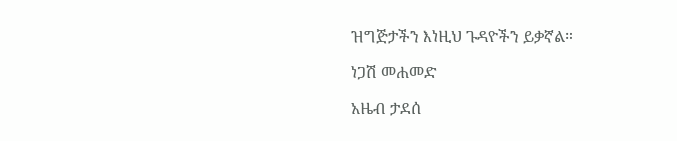ዝግጅታችን እነዚህ ጉዳዮችን ይቃኛል።

ነጋሽ መሐመድ

አዜብ ታደሰ